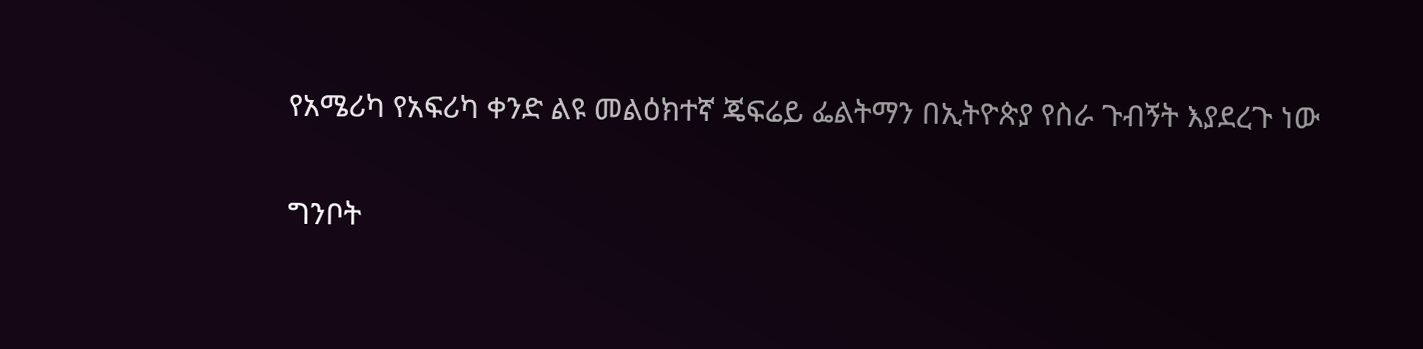የአሜሪካ የአፍሪካ ቀንድ ልዩ መልዕክተኛ ጄፍሬይ ፌልትማን በኢትዮጵያ የስራ ጉብኝት እያደረጉ ነው

ግንቦት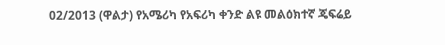02/2013 (ዋልታ) የአሜሪካ የአፍሪካ ቀንድ ልዩ መልዕክተኛ ጄፍሬይ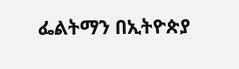ፌልትማን በኢትዮጵያ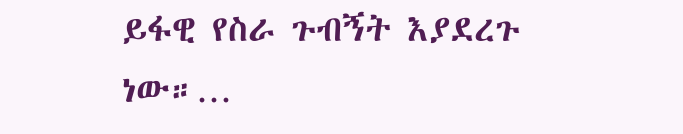ይፋዊ የስራ ጉብኝት እያደረጉ ነው።…